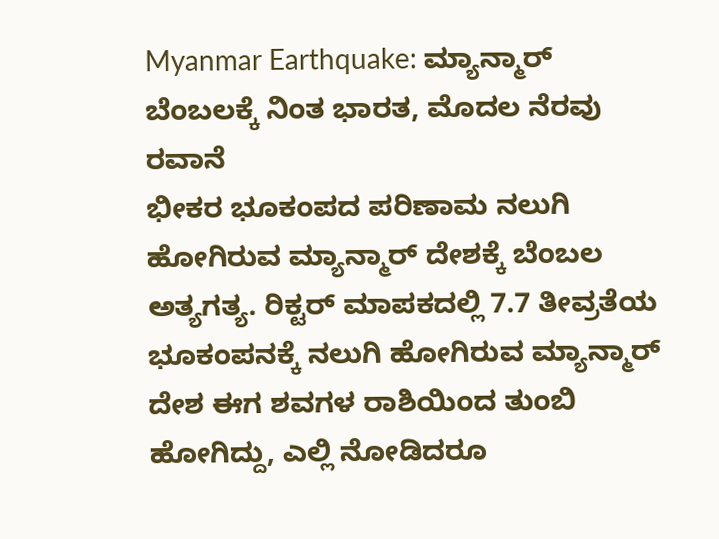Myanmar Earthquake: ಮ್ಯಾನ್ಮಾರ್ ಬೆಂಬಲಕ್ಕೆ ನಿಂತ ಭಾರತ, ಮೊದಲ ನೆರವು ರವಾನೆ
ಭೀಕರ ಭೂಕಂಪದ ಪರಿಣಾಮ ನಲುಗಿ ಹೋಗಿರುವ ಮ್ಯಾನ್ಮಾರ್ ದೇಶಕ್ಕೆ ಬೆಂಬಲ ಅತ್ಯಗತ್ಯ. ರಿಕ್ಟರ್ ಮಾಪಕದಲ್ಲಿ 7.7 ತೀವ್ರತೆಯ ಭೂಕಂಪನಕ್ಕೆ ನಲುಗಿ ಹೋಗಿರುವ ಮ್ಯಾನ್ಮಾರ್ ದೇಶ ಈಗ ಶವಗಳ ರಾಶಿಯಿಂದ ತುಂಬಿ ಹೋಗಿದ್ದು, ಎಲ್ಲಿ ನೋಡಿದರೂ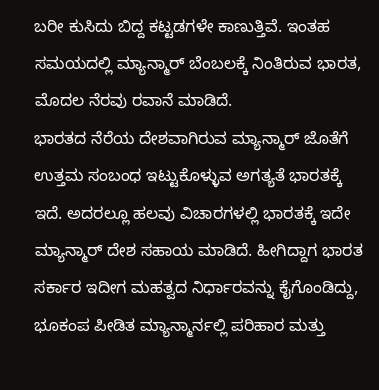ಬರೀ ಕುಸಿದು ಬಿದ್ದ ಕಟ್ಟಡಗಳೇ ಕಾಣುತ್ತಿವೆ. ಇಂತಹ ಸಮಯದಲ್ಲಿ ಮ್ಯಾನ್ಮಾರ್ ಬೆಂಬಲಕ್ಕೆ ನಿಂತಿರುವ ಭಾರತ, ಮೊದಲ ನೆರವು ರವಾನೆ ಮಾಡಿದೆ.
ಭಾರತದ ನೆರೆಯ ದೇಶವಾಗಿರುವ ಮ್ಯಾನ್ಮಾರ್ ಜೊತೆಗೆ ಉತ್ತಮ ಸಂಬಂಧ ಇಟ್ಟುಕೊಳ್ಳುವ ಅಗತ್ಯತೆ ಭಾರತಕ್ಕೆ ಇದೆ. ಅದರಲ್ಲೂ ಹಲವು ವಿಚಾರಗಳಲ್ಲಿ ಭಾರತಕ್ಕೆ ಇದೇ ಮ್ಯಾನ್ಮಾರ್ ದೇಶ ಸಹಾಯ ಮಾಡಿದೆ. ಹೀಗಿದ್ದಾಗ ಭಾರತ ಸರ್ಕಾರ ಇದೀಗ ಮಹತ್ವದ ನಿರ್ಧಾರವನ್ನು ಕೈಗೊಂಡಿದ್ದು, ಭೂಕಂಪ ಪೀಡಿತ ಮ್ಯಾನ್ಮಾರ್ನಲ್ಲಿ ಪರಿಹಾರ ಮತ್ತು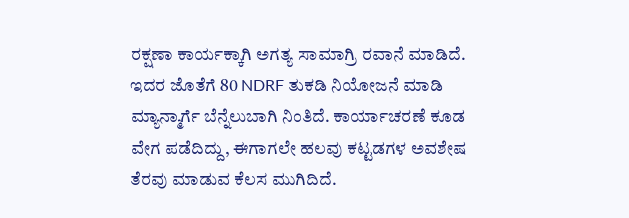ರಕ್ಷಣಾ ಕಾರ್ಯಕ್ಕಾಗಿ ಅಗತ್ಯ ಸಾಮಾಗ್ರಿ ರವಾನೆ ಮಾಡಿದೆ. ಇದರ ಜೊತೆಗೆ 80 NDRF ತುಕಡಿ ನಿಯೋಜನೆ ಮಾಡಿ ಮ್ಯಾನ್ಮಾರ್ಗೆ ಬೆನ್ನೆಲುಬಾಗಿ ನಿಂತಿದೆ. ಕಾರ್ಯಾಚರಣೆ ಕೂಡ ವೇಗ ಪಡೆದಿದ್ದು, ಈಗಾಗಲೇ ಹಲವು ಕಟ್ಟಡಗಳ ಅವಶೇಷ ತೆರವು ಮಾಡುವ ಕೆಲಸ ಮುಗಿದಿದೆ.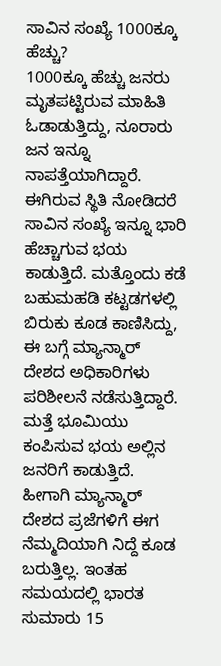ಸಾವಿನ ಸಂಖ್ಯೆ 1000ಕ್ಕೂ ಹೆಚ್ಚು?
1000ಕ್ಕೂ ಹೆಚ್ಚು ಜನರು ಮೃತಪಟ್ಟಿರುವ ಮಾಹಿತಿ ಓಡಾಡುತ್ತಿದ್ದು, ನೂರಾರು ಜನ ಇನ್ನೂ ನಾಪತ್ತೆಯಾಗಿದ್ದಾರೆ. ಈಗಿರುವ ಸ್ಥಿತಿ ನೋಡಿದರೆ ಸಾವಿನ ಸಂಖ್ಯೆ ಇನ್ನೂ ಭಾರಿ ಹೆಚ್ಚಾಗುವ ಭಯ ಕಾಡುತ್ತಿದೆ. ಮತ್ತೊಂದು ಕಡೆ ಬಹುಮಹಡಿ ಕಟ್ಟಡಗಳಲ್ಲಿ ಬಿರುಕು ಕೂಡ ಕಾಣಿಸಿದ್ದು, ಈ ಬಗ್ಗೆ ಮ್ಯಾನ್ಮಾರ್ ದೇಶದ ಅಧಿಕಾರಿಗಳು ಪರಿಶೀಲನೆ ನಡೆಸುತ್ತಿದ್ದಾರೆ. ಮತ್ತೆ ಭೂಮಿಯು ಕಂಪಿಸುವ ಭಯ ಅಲ್ಲಿನ ಜನರಿಗೆ ಕಾಡುತ್ತಿದೆ. ಹೀಗಾಗಿ ಮ್ಯಾನ್ಮಾರ್ ದೇಶದ ಪ್ರಜೆಗಳಿಗೆ ಈಗ ನೆಮ್ಮದಿಯಾಗಿ ನಿದ್ದೆ ಕೂಡ ಬರುತ್ತಿಲ್ಲ. ಇಂತಹ ಸಮಯದಲ್ಲಿ ಭಾರತ ಸುಮಾರು 15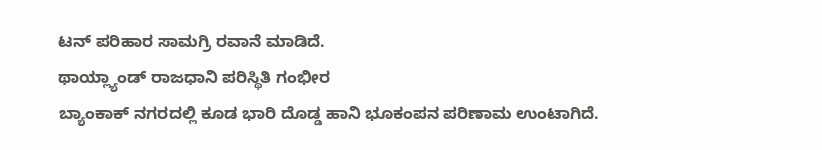ಟನ್ ಪರಿಹಾರ ಸಾಮಗ್ರಿ ರವಾನೆ ಮಾಡಿದೆ.
ಥಾಯ್ಲ್ಯಾಂಡ್ ರಾಜಧಾನಿ ಪರಿಸ್ಥಿತಿ ಗಂಭೀರ
ಬ್ಯಾಂಕಾಕ್ ನಗರದಲ್ಲಿ ಕೂಡ ಭಾರಿ ದೊಡ್ಡ ಹಾನಿ ಭೂಕಂಪನ ಪರಿಣಾಮ ಉಂಟಾಗಿದೆ.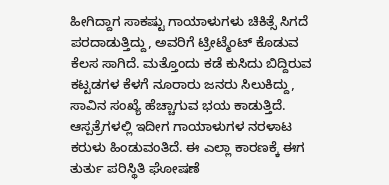ಹೀಗಿದ್ದಾಗ ಸಾಕಷ್ಟು ಗಾಯಾಳುಗಳು ಚಿಕಿತ್ಸೆ ಸಿಗದೆ ಪರದಾಡುತ್ತಿದ್ದು, ಅವರಿಗೆ ಟ್ರೀಟ್ಮೆಂಟ್ ಕೊಡುವ ಕೆಲಸ ಸಾಗಿದೆ. ಮತ್ತೊಂದು ಕಡೆ ಕುಸಿದು ಬಿದ್ದಿರುವ ಕಟ್ಟಡಗಳ ಕೆಳಗೆ ನೂರಾರು ಜನರು ಸಿಲುಕಿದ್ದು, ಸಾವಿನ ಸಂಖ್ಯೆ ಹೆಚ್ಚಾಗುವ ಭಯ ಕಾಡುತ್ತಿದೆ. ಆಸ್ಪತ್ರೆಗಳಲ್ಲಿ ಇದೀಗ ಗಾಯಾಳುಗಳ ನರಳಾಟ ಕರುಳು ಹಿಂಡುವಂತಿದೆ. ಈ ಎಲ್ಲಾ ಕಾರಣಕ್ಕೆ ಈಗ ತುರ್ತು ಪರಿಸ್ಥಿತಿ ಘೋಷಣೆ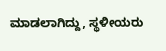ಮಾಡಲಾಗಿದ್ದು, ಸ್ಥಳೀಯರು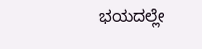ಭಯದಲ್ಲೇ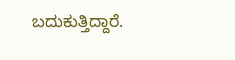ಬದುಕುತ್ತಿದ್ದಾರೆ.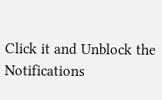Click it and Unblock the Notifications